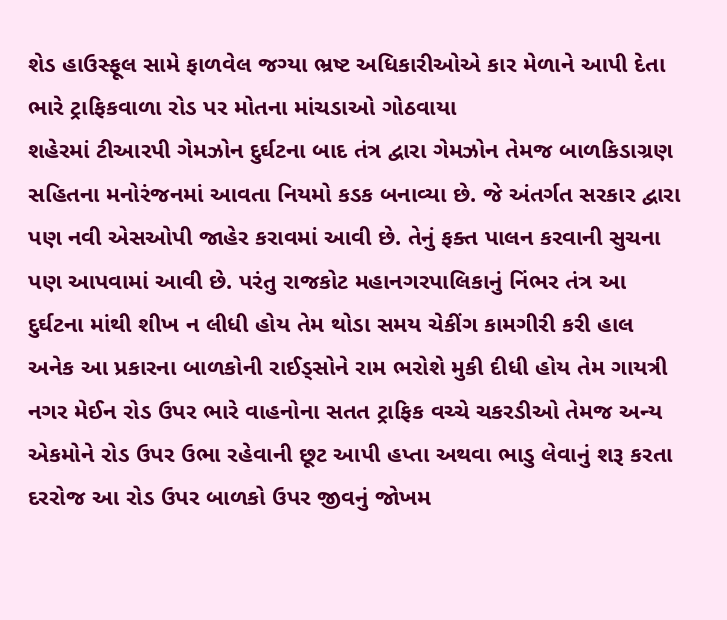શેડ હાઉસ્ફૂલ સામે ફાળવેલ જગ્યા ભ્રષ્ટ અધિકારીઓએ કાર મેળાને આપી દેતા ભારે ટ્રાફિકવાળા રોડ પર મોતના માંચડાઓ ગોઠવાયા
શહેરમાં ટીઆરપી ગેમઝોન દુર્ઘટના બાદ તંત્ર દ્વારા ગેમઝોન તેમજ બાળકિડાગ્રણ સહિતના મનોરંજનમાં આવતા નિયમો કડક બનાવ્યા છે. જે અંતર્ગત સરકાર દ્વારા પણ નવી એસઓપી જાહેર કરાવમાં આવી છે. તેનું ફક્ત પાલન કરવાની સુચના પણ આપવામાં આવી છે. પરંતુ રાજકોટ મહાનગરપાલિકાનું નિંભર તંત્ર આ દુર્ઘટના માંથી શીખ ન લીધી હોય તેમ થોડા સમય ચેકીંગ કામગીરી કરી હાલ અનેક આ પ્રકારના બાળકોની રાઈડ્સોને રામ ભરોશે મુકી દીધી હોય તેમ ગાયત્રી નગર મેઈન રોડ ઉપર ભારે વાહનોના સતત ટ્રાફિક વચ્ચે ચકરડીઓ તેમજ અન્ય એકમોને રોડ ઉપર ઉભા રહેવાની છૂટ આપી હપ્તા અથવા ભાડુ લેવાનું શરૂ કરતા દરરોજ આ રોડ ઉપર બાળકો ઉપર જીવનું જોખમ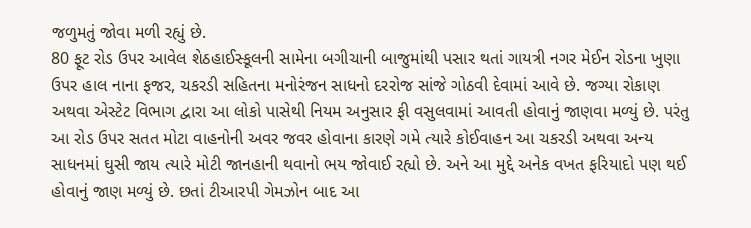જળુમતું જોવા મળી રહ્યું છે.
80 ફૂટ રોડ ઉપર આવેલ શેઠહાઈસ્કૂલની સામેના બગીચાની બાજુમાંથી પસાર થતાં ગાયત્રી નગર મેઈન રોડના ખુણા ઉપર હાલ નાના ફજર, ચકરડી સહિતના મનોરંજન સાધનો દરરોજ સાંજે ગોઠવી દેવામાં આવે છે. જગ્યા રોકાણ અથવા એસ્ટેટ વિભાગ દ્વારા આ લોકો પાસેથી નિયમ અનુસાર ફી વસુલવામાં આવતી હોવાનું જાણવા મળ્યું છે. પરંતુ આ રોડ ઉપર સતત મોટા વાહનોની અવર જવર હોવાના કારણે ગમે ત્યારે કોઈવાહન આ ચકરડી અથવા અન્ય સાધનમાં ઘુસી જાય ત્યારે મોટી જાનહાની થવાનો ભય જોવાઈ રહ્યો છે. અને આ મુદ્દે અનેક વખત ફરિયાદો પણ થઈ હોવાનું જાણ મળ્યું છે. છતાં ટીઆરપી ગેમઝોન બાદ આ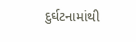દુર્ઘટનામાંથી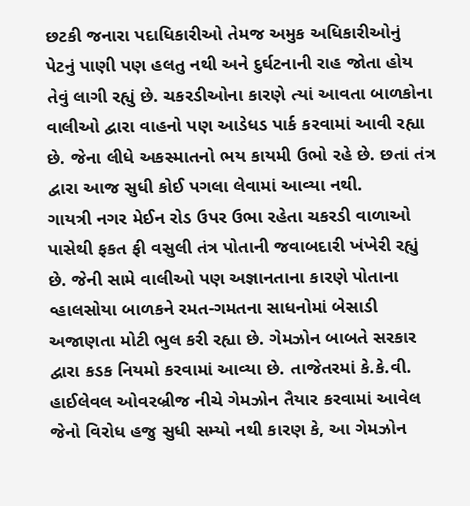છટકી જનારા પદાધિકારીઓ તેમજ અમુક અધિકારીઓનું પેટનું પાણી પણ હલતુ નથી અને દુર્ઘટનાની રાહ જોતા હોય તેવું લાગી રહ્યું છે. ચકરડીઓના કારણે ત્યાં આવતા બાળકોના વાલીઓ દ્વારા વાહનો પણ આડેધડ પાર્ક કરવામાં આવી રહ્યા છે. જેના લીધે અકસ્માતનો ભય કાયમી ઉભો રહે છે. છતાં તંત્ર દ્વારા આજ સુધી કોઈ પગલા લેવામાં આવ્યા નથી.
ગાયત્રી નગર મેઈન રોડ ઉપર ઉભા રહેતા ચકરડી વાળાઓ પાસેથી ફકત ફી વસુલી તંત્ર પોતાની જવાબદારી ખંખેરી રહ્યું છે. જેની સામે વાલીઓ પણ અજ્ઞાનતાના કારણે પોતાના વ્હાલસોયા બાળકને રમત-ગમતના સાધનોમાં બેસાડી અજાણતા મોટી ભુલ કરી રહ્યા છે. ગેમઝોન બાબતે સરકાર દ્વારા કડક નિયમો કરવામાં આવ્યા છે. તાજેતરમાં કે.કે.વી. હાઈલેવલ ઓવરબ્રીજ નીચે ગેમઝોન તૈયાર કરવામાં આવેલ જેનો વિરોધ હજુ સુધી સમ્યો નથી કારણ કે, આ ગેમઝોન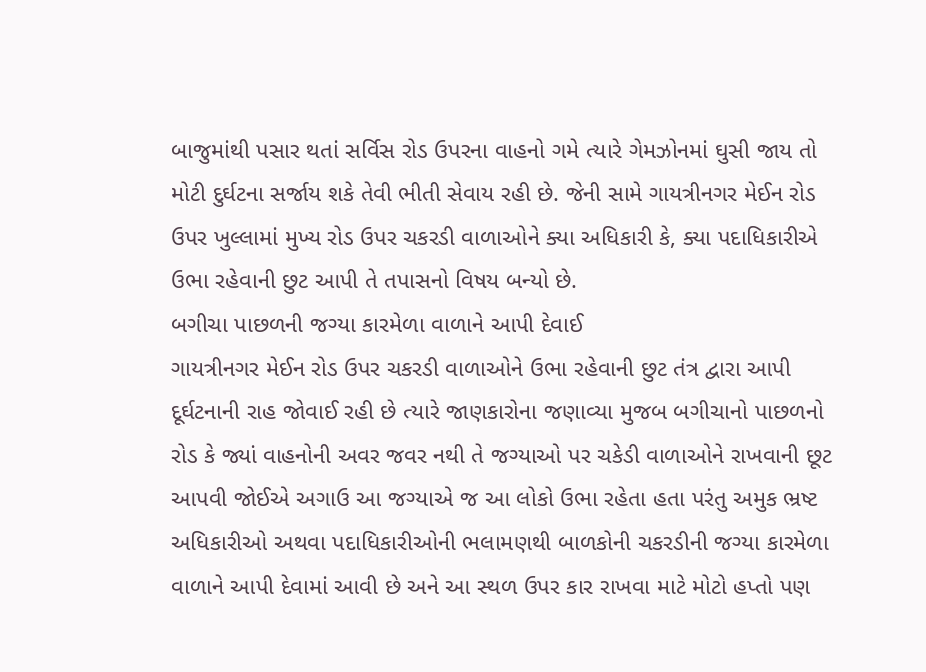બાજુમાંથી પસાર થતાં સર્વિસ રોડ ઉપરના વાહનો ગમે ત્યારે ગેમઝોનમાં ઘુસી જાય તો મોટી દુર્ઘટના સર્જાય શકે તેવી ભીતી સેવાય રહી છે. જેની સામે ગાયત્રીનગર મેઈન રોડ ઉપર ખુલ્લામાં મુખ્ય રોડ ઉપર ચકરડી વાળાઓને ક્યા અધિકારી કે, ક્યા પદાધિકારીએ ઉભા રહેવાની છુટ આપી તે તપાસનો વિષય બન્યો છે.
બગીચા પાછળની જગ્યા કારમેળા વાળાને આપી દેવાઈ
ગાયત્રીનગર મેઈન રોડ ઉપર ચકરડી વાળાઓને ઉભા રહેવાની છુટ તંત્ર દ્વારા આપી દૂર્ઘટનાની રાહ જોવાઈ રહી છે ત્યારે જાણકારોના જણાવ્યા મુજબ બગીચાનો પાછળનો રોડ કે જ્યાં વાહનોની અવર જવર નથી તે જગ્યાઓ પર ચકેડી વાળાઓને રાખવાની છૂટ આપવી જોઈએ અગાઉ આ જગ્યાએ જ આ લોકો ઉભા રહેતા હતા પરંતુ અમુક ભ્રષ્ટ અધિકારીઓ અથવા પદાધિકારીઓની ભલામણથી બાળકોની ચકરડીની જગ્યા કારમેળા વાળાને આપી દેવામાં આવી છે અને આ સ્થળ ઉપર કાર રાખવા માટે મોટો હપ્તો પણ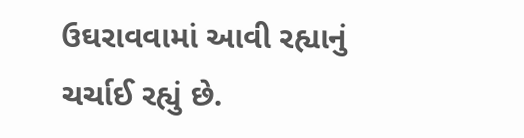ઉઘરાવવામાં આવી રહ્યાનું ચર્ચાઈ રહ્યું છે.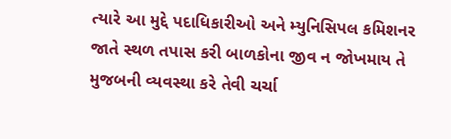ત્યારે આ મુદ્દે પદાધિકારીઓ અને મ્યુનિસિપલ કમિશનર જાતે સ્થળ તપાસ કરી બાળકોના જીવ ન જોખમાય તે મુજબની વ્યવસ્થા કરે તેવી ચર્ચા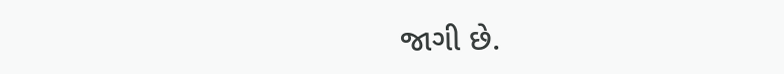જાગી છે.